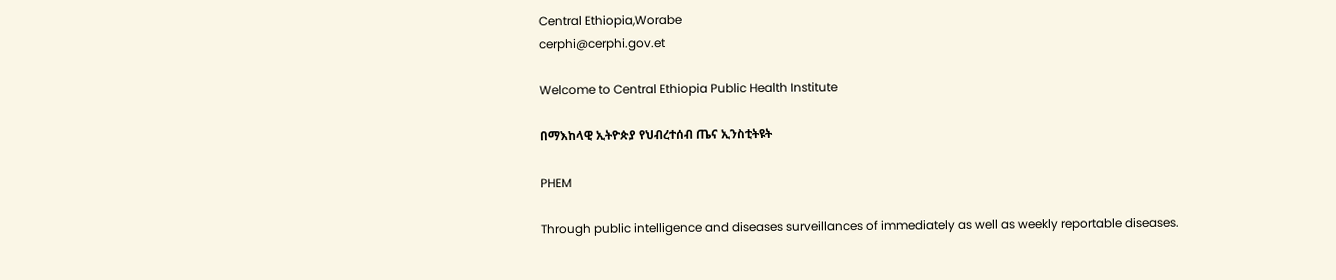Central Ethiopia,Worabe
cerphi@cerphi.gov.et

Welcome to Central Ethiopia Public Health Institute

በማእከላዊ ኢትዮጵያ የህብረተሰብ ጤና ኢንስቲትዩት

PHEM

Through public intelligence and diseases surveillances of immediately as well as weekly reportable diseases.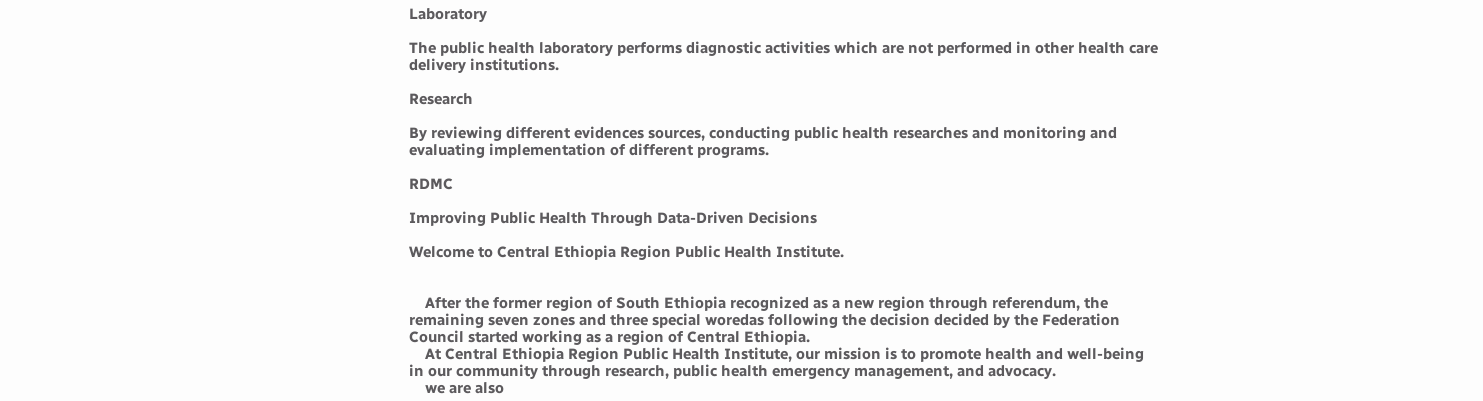Laboratory

The public health laboratory performs diagnostic activities which are not performed in other health care delivery institutions.

Research

By reviewing different evidences sources, conducting public health researches and monitoring and evaluating implementation of different programs.

RDMC

Improving Public Health Through Data-Driven Decisions

Welcome to Central Ethiopia Region Public Health Institute.


    After the former region of South Ethiopia recognized as a new region through referendum, the remaining seven zones and three special woredas following the decision decided by the Federation Council started working as a region of Central Ethiopia.
    At Central Ethiopia Region Public Health Institute, our mission is to promote health and well-being in our community through research, public health emergency management, and advocacy.
    we are also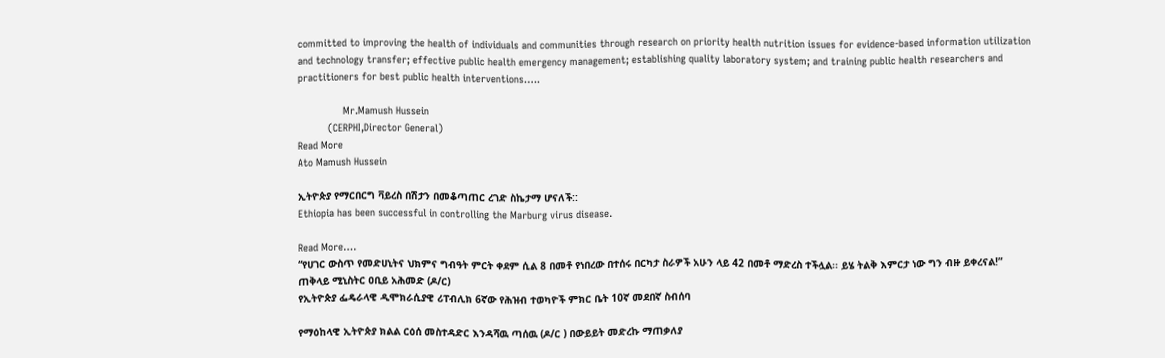committed to improving the health of individuals and communities through research on priority health nutrition issues for evidence-based information utilization and technology transfer; effective public health emergency management; establishing quality laboratory system; and training public health researchers and practitioners for best public health interventions…..

               Mr.Mamush Hussein
          (CERPHI,Director General)
Read More
Ato Mamush Hussein

ኢትዮጵያ የማርበርግ ቫይረስ በሽታን በመቆጣጠር ረገድ ስኬታማ ሆናለች::
Ethiopia has been successful in controlling the Marburg virus disease.

Read More….
“የሀገር ውስጥ የመድሀኒትና ህክምና ግብዓት ምርት ቀደም ሲል 8 በመቶ የነበረው በተሰሩ በርካታ ስራዎች አሁን ላይ 42 በመቶ ማድረስ ተችሏል፡፡ ይሄ ትልቅ እምርታ ነው ግን ብዙ ይቀረናል!”
ጠቅላይ ሚኒስትር ዐቢይ አሕመድ (ዶ/ር)
የኢትዮጵያ ፌዴራላዊ ዲሞክራሲያዊ ሪፐብሊክ 6ኛው የሕዝብ ተወካዮች ምክር ቤት 10ኛ መደበኛ ስብሰባ

የማዕከላዊ ኢትዮጵያ ክልል ርዕሰ መስተዳድር እንዳሻዉ ጣሰዉ (ዶ/ር ) በውይይት መድረኩ ማጠቃለያ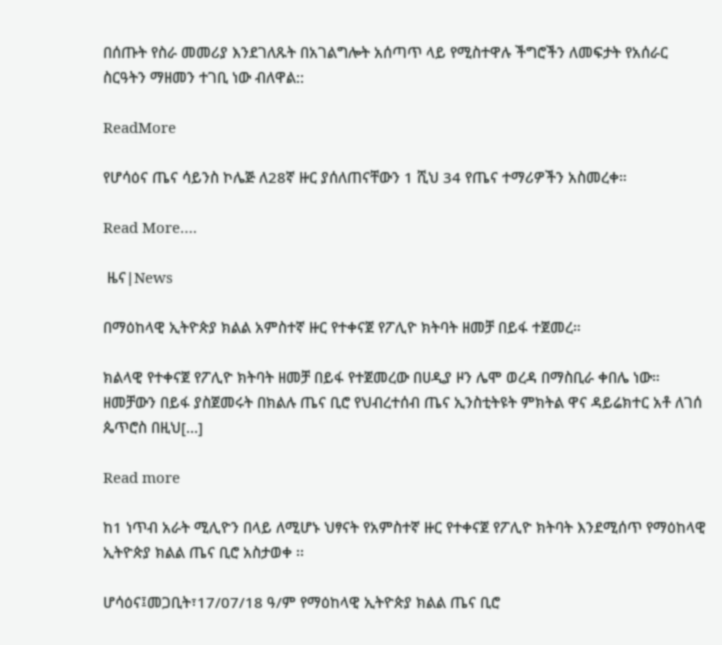በሰጡት የስራ መመሪያ እንደገለጹት በአገልግሎት አሰጣጥ ላይ የሚስተዋሉ ችግሮችን ለመፍታት የአሰራር ስርዓትን ማዘመን ተገቢ ነው ብለዋል::

ReadMore

የሆሳዕና ጤና ሳይንስ ኮሌጅ ለ28ኛ ዙር ያሰለጠናቸውን 1 ሺህ 34 የጤና ተማሪዎችን አስመረቀ።

Read More….

 ዜና|News

በማዕከላዊ ኢትዮጵያ ክልል አምስተኛ ዙር የተቀናጀ የፖሊዮ ክትባት ዘመቻ በይፋ ተጀመረ።

ክልላዊ የተቀናጀ የፖሊዮ ክትባት ዘመቻ በይፋ የተጀመረው በሀዲያ ዞን ሌሞ ወረዳ በማስቢራ ቀበሌ ነው። ዘመቻውን በይፋ ያስጀመሩት በክልሉ ጤና ቢሮ የህብረተሰብ ጤና ኢንስቲትዩት ምክትል ዋና ዳይሬክተር አቶ ለገሰ ጴጥሮስ በዚህ[…]

Read more

ከ1 ነጥብ አራት ሚሊዮን በላይ ለሚሆኑ ህፃናት የአምስተኛ ዙር የተቀናጀ የፖሊዮ ክትባት እንደሚሰጥ የማዕከላዊ ኢትዮጵያ ክልል ጤና ቢሮ አስታወቀ ፡፡

ሆሳዕና፤መጋቢት፣17/07/18 ዓ/ም የማዕከላዊ ኢትዮጵያ ክልል ጤና ቢሮ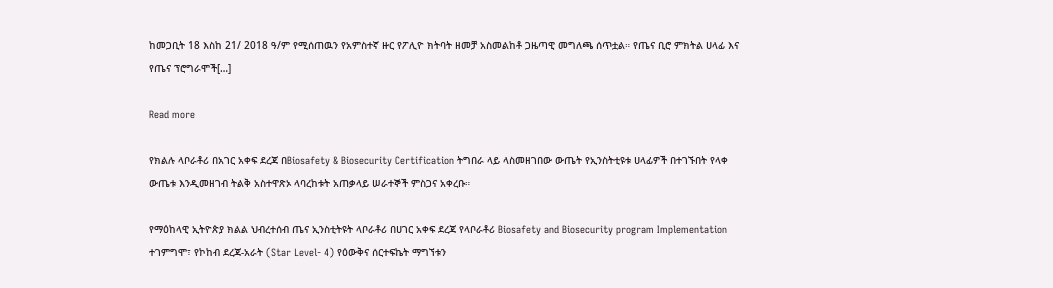ከመጋቢት 18 እስከ 21/ 2018 ዓ/ም የሚሰጠዉን የአምስተኛ ዙር የፖሊዮ ክትባት ዘመቻ አስመልከቶ ጋዜጣዊ መግለጫ ሰጥቷል። የጤና ቢሮ ምክትል ሀላፊ እና የጤና ፕሮግራሞች[…]

Read more

የክልሉ ላቦራቶሪ በአገር አቀፍ ደረጃ በBiosafety & Biosecurity Certification ትግበራ ላይ ላስመዘገበው ውጤት የኢንስትቲዩቱ ሀላፊዎች በተገኙበት የላቀ ውጤቱ እንዲመዘገብ ትልቅ አስተዋጽኦ ላባረከቱት አጠቃላይ ሠራተኞች ምስጋና አቀረቡ።

የማዕከላዊ ኢትዮጵያ ክልል ህብረተሰብ ጤና ኢንስቲትዩት ላቦራቶሪ በሀገር አቀፍ ደረጃ የላቦራቶሪ Biosafety and Biosecurity program Implementation ተገምግሞ፣ የኮከብ ደረጃ-አራት (Star Level- 4) የዕውቅና ሰርተፍኬት ማግኘቱን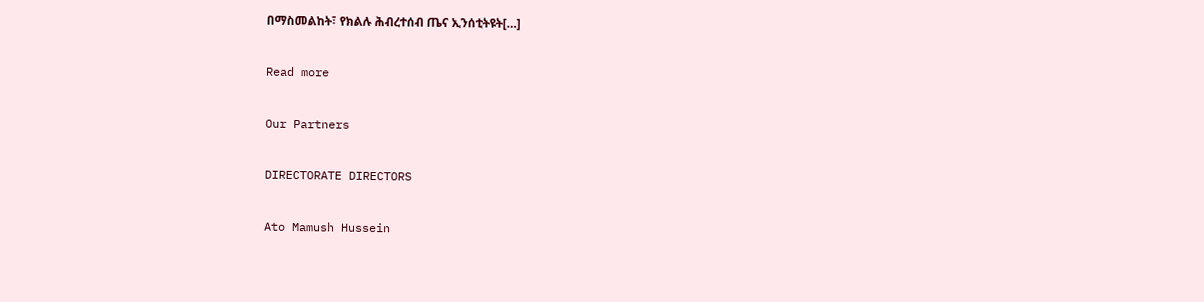በማስመልከት፣ የክልሉ ሕብረተሰብ ጤና ኢንሰቲትዩት[…]

Read more

Our Partners

DIRECTORATE DIRECTORS

Ato Mamush Hussein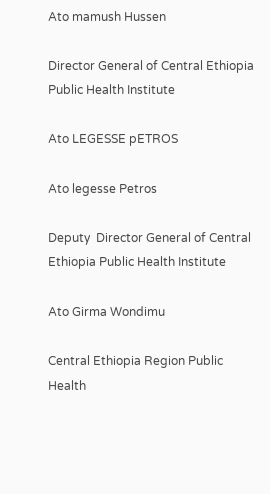Ato mamush Hussen

Director General of Central Ethiopia Public Health Institute

Ato LEGESSE pETROS

Ato legesse Petros

Deputy  Director General of Central Ethiopia Public Health Institute

Ato Girma Wondimu

Central Ethiopia Region Public Health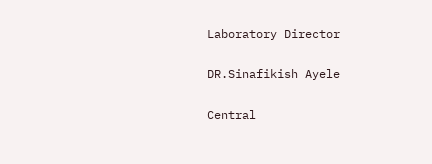Laboratory Director

DR.Sinafikish Ayele

Central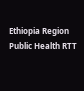Ethiopia Region Public Health RTT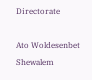Directorate

Ato Woldesenbet Shewalem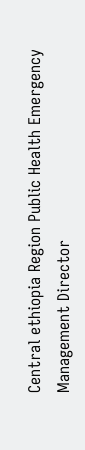Central ethiopia Region Public Health Emergency Management Director